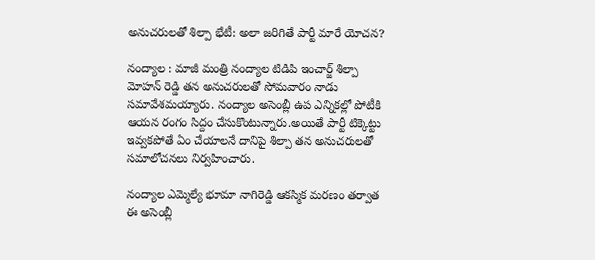అనుచరులతో శిల్పా భేటీ: అలా జరిగితే పార్టీ మారే యోచన?

నంద్యాల : మాజీ మంత్రి నంద్యాల టిడిపి ఇంచార్జ్ శిల్పా మోహన్ రెడ్డి తన అనుచరులతో సోమవారం నాడు సమావేశమయ్యారు. నంద్యాల అసెంబ్లీ ఉప ఎన్నికల్లో పోటీకి ఆయన రంగం సిద్దం చేసుకొంటున్నారు.అయితే పార్టీ టిక్కెట్టు ఇవ్వకపోతే ఏం చేయాలనే దానిపై శిల్పా తన అనుచరులతో సమాలోచనలు నిర్వహించారు.

నంద్యాల ఎమ్మెల్యే భూమా నాగిరెడ్డి ఆకస్మిక మరణం తర్వాత ఈ అసెంబ్లీ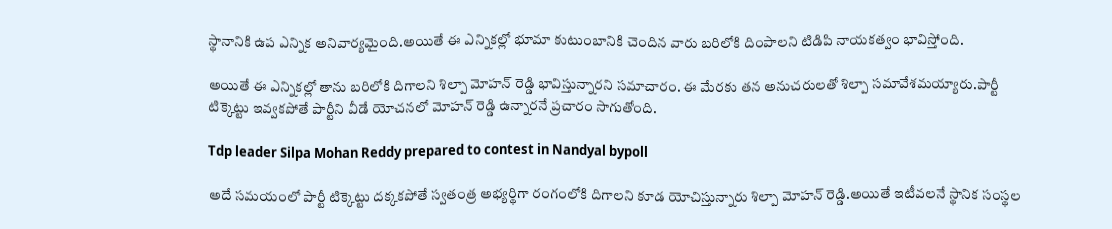స్థానానికి ఉప ఎన్నిక అనివార్యమైంది.అయితే ఈ ఎన్నికల్లో భూమా కుటుంబానికి చెందిన వారు బరిలోకి దింపాలని టిడిపి నాయకత్వం భావిస్తోంది.

అయితే ఈ ఎన్నికల్లో తాను బరిలోకి దిగాలని శిల్పా మోహన్ రెడ్డి భావిస్తున్నారని సమాచారం. ఈ మేరకు తన అనుచరులతో శిల్పా సమావేశమయ్యారు.పార్టీ టిక్కెట్టు ఇవ్వకపోతే పార్టీని వీడే యోచనలో మోహన్ రెడ్డి ఉన్నారనే ప్రచారం సాగుతోంది.

Tdp leader Silpa Mohan Reddy prepared to contest in Nandyal bypoll

అదే సమయంలో పార్టీ టిక్కెట్టు దక్కకపోతే స్వతంత్ర అభ్యర్థిగా రంగంలోకి దిగాలని కూడ యోచిస్తున్నారు శిల్పా మోహన్ రెడ్డి.అయితే ఇటీవలనే స్థానిక సంస్థల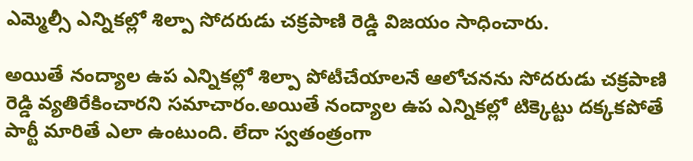ఎమ్మెల్సీ ఎన్నికల్లో శిల్పా సోదరుడు చక్రపాణి రెడ్డి విజయం సాధించారు.

అయితే నంద్యాల ఉప ఎన్నికల్లో శిల్పా పోటీచేయాలనే ఆలోచనను సోదరుడు చక్రపాణి రెడ్డి వ్యతిరేకించారని సమాచారం.అయితే నంద్యాల ఉప ఎన్నికల్లో టిక్కెట్టు దక్కకపోతే పార్టీ మారితే ఎలా ఉంటుంది. లేదా స్వతంత్రంగా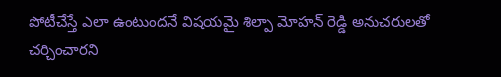పోటీచేస్తే ఎలా ఉంటుందనే విషయమై శిల్పా మోహన్ రెడ్డి అనుచరులతో చర్చించారని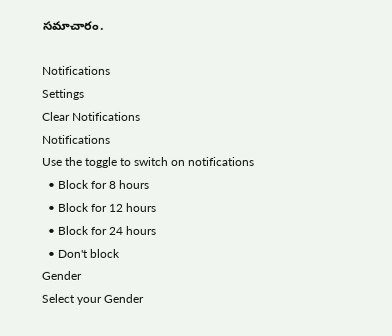సమాచారం.

Notifications
Settings
Clear Notifications
Notifications
Use the toggle to switch on notifications
  • Block for 8 hours
  • Block for 12 hours
  • Block for 24 hours
  • Don't block
Gender
Select your Gender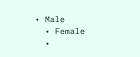• Male
  • Female
  •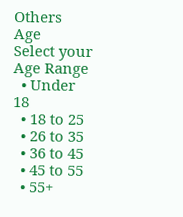Others
Age
Select your Age Range
  • Under 18
  • 18 to 25
  • 26 to 35
  • 36 to 45
  • 45 to 55
  • 55+